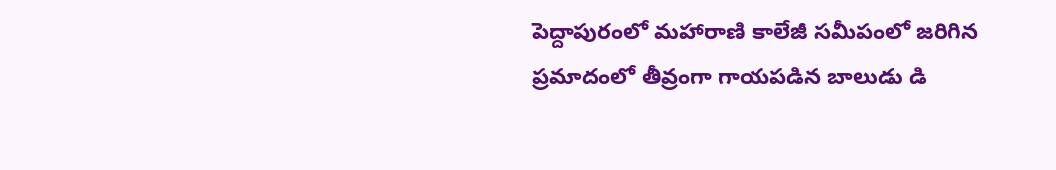పెద్దాపురంలో మహారాణి కాలేజీ సమీపంలో జరిగిన ప్రమాదంలో తీవ్రంగా గాయపడిన బాలుడు డి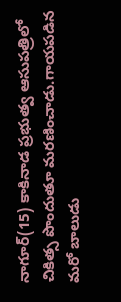నాగూర్(15) కాకినాడ ప్రభుత్వ ఆసుపత్రిలో చికిత్స పొందుతూ మరణించాడు.గాయపడిన మరో బాలుడు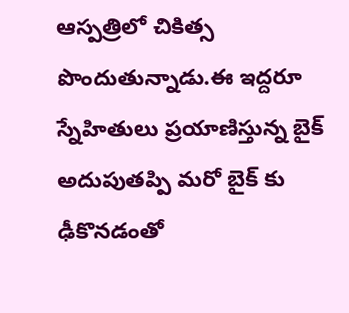ఆస్పత్రిలో చికిత్స పొందుతున్నాడు.ఈ ఇద్దరూ స్నేహితులు ప్రయాణిస్తున్న బైక్ అదుపుతప్పి మరో బైక్ కు ఢీకొనడంతో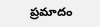ప్రమాదం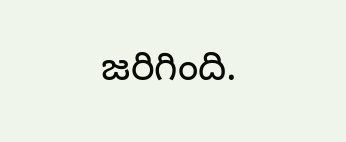జరిగింది.